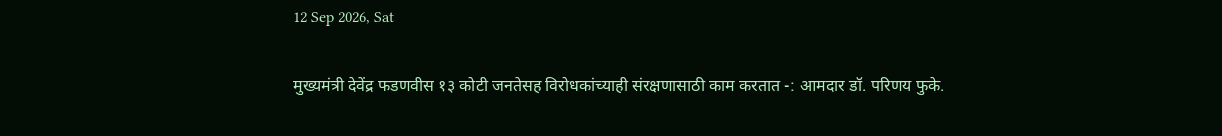12 Sep 2026, Sat

मुख्यमंत्री देवेंद्र फडणवीस १३ कोटी जनतेसह विरोधकांच्याही संरक्षणासाठी काम करतात -: आमदार डॉ. परिणय फुके.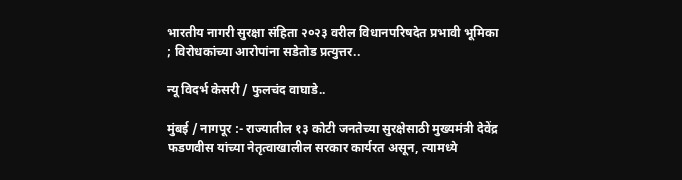भारतीय नागरी सुरक्षा संहिता २०२३ वरील विधानपरिषदेत प्रभावी भूमिका ; विरोधकांच्या आरोपांना सडेतोड प्रत्युत्तर..

न्यू विदर्भ केसरी / फुलचंद वाघाडे..

मुंबई / नागपूर :- राज्यातील १३ कोटी जनतेच्या सुरक्षेसाठी मुख्यमंत्री देवेंद्र फडणवीस यांच्या नेतृत्वाखालील सरकार कार्यरत असून, त्यामध्ये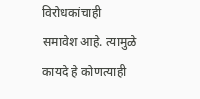विरोधकांचाही समावेश आहे. त्यामुळे कायदे हे कोणत्याही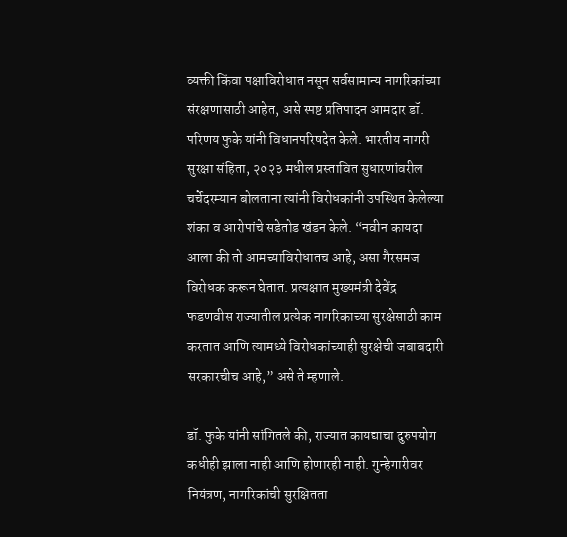व्यक्ती किंवा पक्षाविरोधात नसून सर्वसामान्य नागरिकांच्या संरक्षणासाठी आहेत, असे स्पष्ट प्रतिपादन आमदार डॉ. परिणय फुके यांनी विधानपरिषदेत केले. भारतीय नागरी सुरक्षा संहिता, २०२३ मधील प्रस्तावित सुधारणांवरील चर्चेदरम्यान बोलताना त्यांनी विरोधकांनी उपस्थित केलेल्या शंका व आरोपांचे सडेतोड खंडन केले. “नवीन कायदा आला की तो आमच्याविरोधातच आहे, असा गैरसमज विरोधक करून घेतात. प्रत्यक्षात मुख्यमंत्री देवेंद्र फडणवीस राज्यातील प्रत्येक नागरिकाच्या सुरक्षेसाठी काम करतात आणि त्यामध्ये विरोधकांच्याही सुरक्षेची जबाबदारी सरकारचीच आहे,” असे ते म्हणाले.

डॉ. फुके यांनी सांगितले की, राज्यात कायद्याचा दुरुपयोग कधीही झाला नाही आणि होणारही नाही. गुन्हेगारीवर नियंत्रण, नागरिकांची सुरक्षितता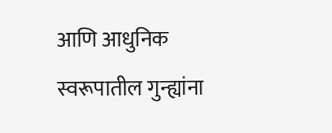आणि आधुनिक स्वरूपातील गुन्ह्यांना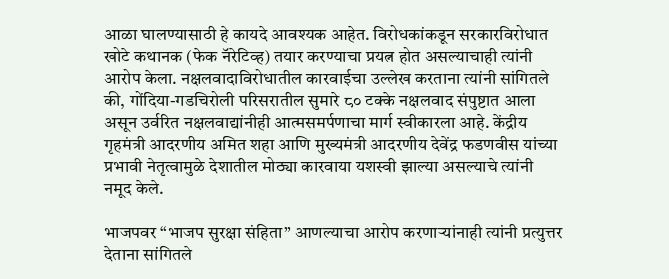आळा घालण्यासाठी हे कायदे आवश्यक आहेत. विरोधकांकडून सरकारविरोधात खोटे कथानक (फेक नॅरेटिव्ह) तयार करण्याचा प्रयत्न होत असल्याचाही त्यांनी आरोप केला. नक्षलवादाविरोधातील कारवाईचा उल्लेख करताना त्यांनी सांगितले की, गोंदिया-गडचिरोली परिसरातील सुमारे ८० टक्के नक्षलवाद संपुष्टात आला असून उर्वरित नक्षलवाद्यांनीही आत्मसमर्पणाचा मार्ग स्वीकारला आहे. केंद्रीय गृहमंत्री आदरणीय अमित शहा आणि मुख्यमंत्री आदरणीय देवेंद्र फडणवीस यांच्या प्रभावी नेतृत्वामुळे देशातील मोठ्या कारवाया यशस्वी झाल्या असल्याचे त्यांनी नमूद केले.

भाजपवर “भाजप सुरक्षा संहिता” आणल्याचा आरोप करणाऱ्यांनाही त्यांनी प्रत्युत्तर देताना सांगितले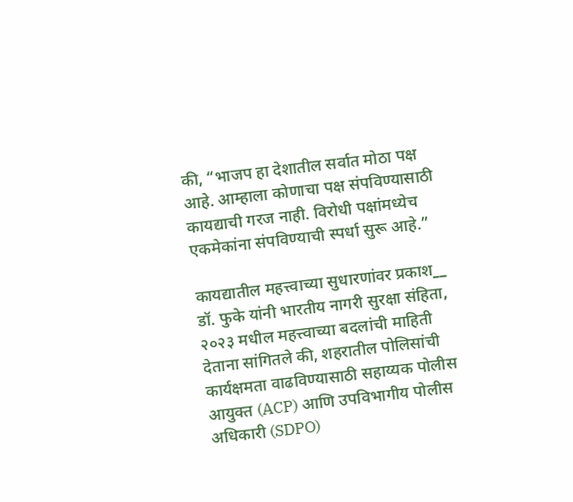की, “भाजप हा देशातील सर्वात मोठा पक्ष आहे. आम्हाला कोणाचा पक्ष संपविण्यासाठी कायद्याची गरज नाही. विरोधी पक्षांमध्येच एकमेकांना संपविण्याची स्पर्धा सुरू आहे.”

कायद्यातील महत्त्वाच्या सुधारणांवर प्रकाश__ डॉ. फुके यांनी भारतीय नागरी सुरक्षा संहिता, २०२३ मधील महत्त्वाच्या बदलांची माहिती देताना सांगितले की, शहरातील पोलिसांची कार्यक्षमता वाढविण्यासाठी सहाय्यक पोलीस आयुक्त (ACP) आणि उपविभागीय पोलीस अधिकारी (SDPO)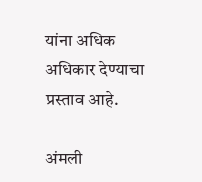यांना अधिक अधिकार देण्याचा प्रस्ताव आहे.

अंमली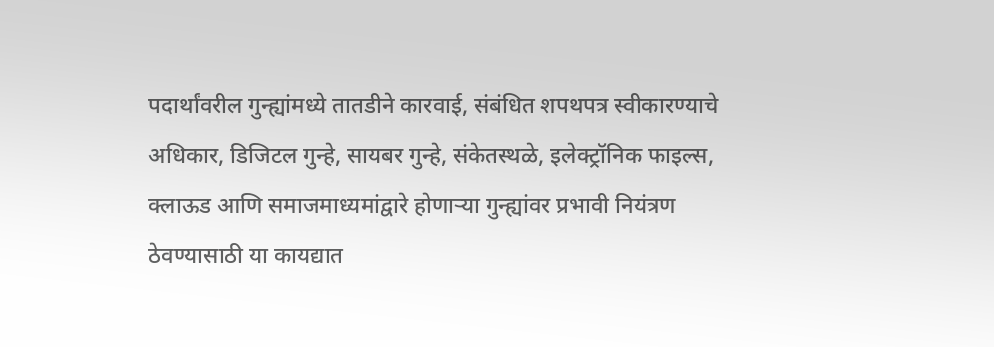पदार्थांवरील गुन्ह्यांमध्ये तातडीने कारवाई, संबंधित शपथपत्र स्वीकारण्याचे अधिकार, डिजिटल गुन्हे, सायबर गुन्हे, संकेतस्थळे, इलेक्ट्रॉनिक फाइल्स, क्लाऊड आणि समाजमाध्यमांद्वारे होणाऱ्या गुन्ह्यांवर प्रभावी नियंत्रण ठेवण्यासाठी या कायद्यात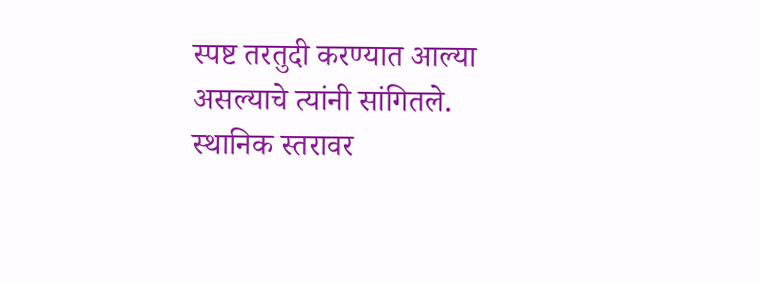स्पष्ट तरतुदी करण्यात आल्या असल्याचे त्यांनी सांगितले. स्थानिक स्तरावर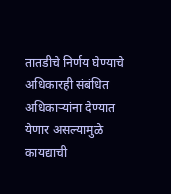तातडीचे निर्णय घेण्याचे अधिकारही संबंधित अधिकाऱ्यांना देण्यात येणार असल्यामुळे कायद्याची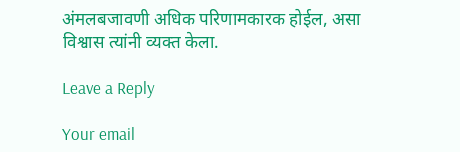अंमलबजावणी अधिक परिणामकारक होईल, असा विश्वास त्यांनी व्यक्त केला.

Leave a Reply

Your email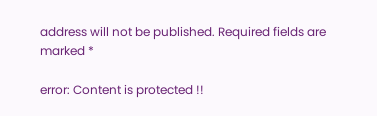address will not be published. Required fields are marked *

error: Content is protected !!